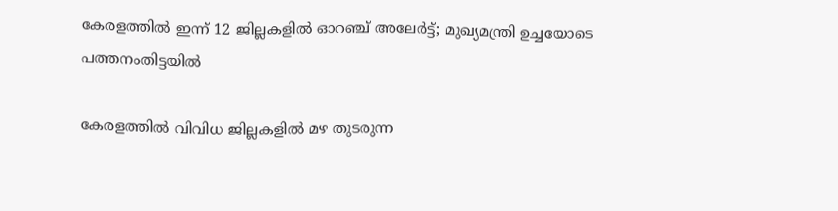കേരളത്തിൽ ഇന്ന് 12 ജില്ലകളിൽ ഓറഞ്ച് അലേർട്ട്; മുഖ്യമന്ത്രി ഉച്ചയോടെ പത്തനംതിട്ടയിൽ

കേരളത്തിൽ വിവിധ ജില്ലകളിൽ മഴ തുടരുന്ന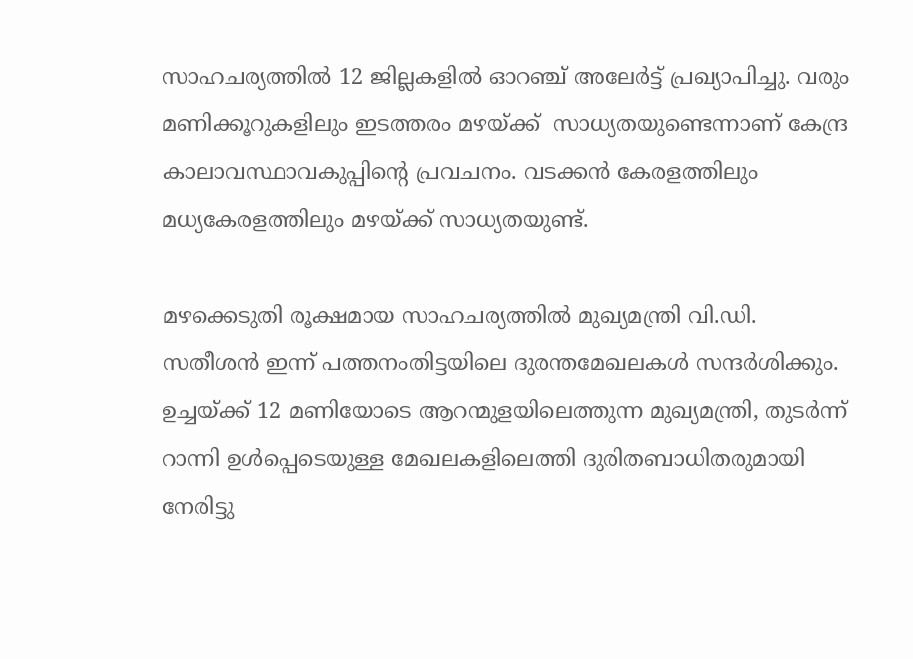സാഹചര്യത്തിൽ 12 ജില്ലകളിൽ ഓറഞ്ച് അലേർട്ട് പ്രഖ്യാപിച്ചു. വരും മണിക്കൂറുകളിലും ഇടത്തരം മഴയ്ക്ക്  സാധ്യതയുണ്ടെന്നാണ് കേന്ദ്ര കാലാവസ്ഥാവകുപ്പിന്റെ പ്രവചനം. വടക്കൻ കേരളത്തിലും മധ്യകേരളത്തിലും മഴയ്ക്ക് സാധ്യതയുണ്ട്.

മഴക്കെടുതി രൂക്ഷമായ സാഹചര്യത്തിൽ മുഖ്യമന്ത്രി വി.ഡി. സതീശൻ ഇന്ന് പത്തനംതിട്ടയിലെ ദുരന്തമേഖലകൾ സന്ദർശിക്കും. ഉച്ചയ്ക്ക് 12 മണിയോടെ ആറന്മുളയിലെത്തുന്ന മുഖ്യമന്ത്രി, തുടർന്ന് റാന്നി ഉൾപ്പെടെയുള്ള മേഖലകളിലെത്തി ദുരിതബാധിതരുമായി നേരിട്ടു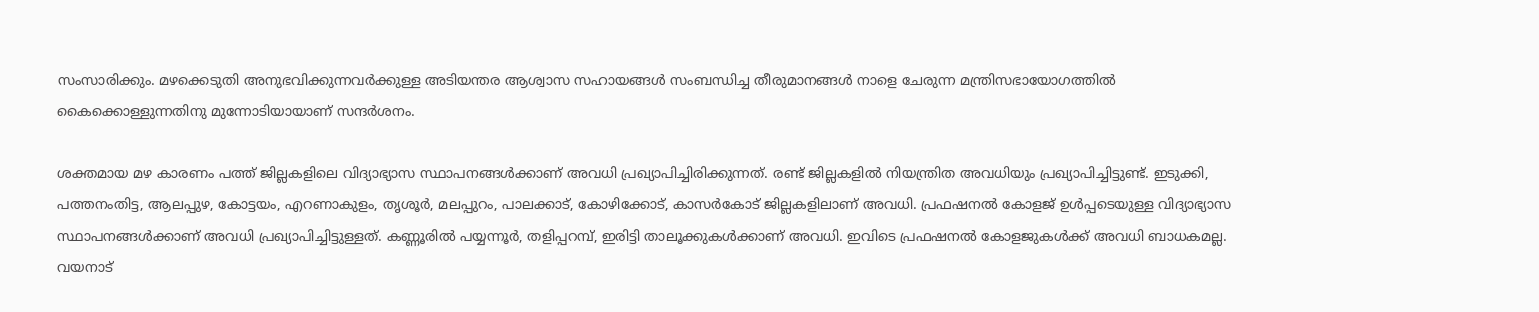സംസാരിക്കും. മഴക്കെടുതി അനുഭവിക്കുന്നവർക്കുള്ള അടിയന്തര ആശ്വാസ സഹായങ്ങൾ സംബന്ധിച്ച തീരുമാനങ്ങൾ നാളെ ചേരുന്ന മന്ത്രിസഭായോഗത്തിൽ കൈക്കൊള്ളുന്നതിനു മുന്നോടിയായാണ് സന്ദർശനം.

ശക്തമായ മഴ കാരണം പത്ത് ജില്ലകളിലെ വിദ്യാഭ്യാസ സ്ഥാപനങ്ങൾക്കാണ് അവധി പ്രഖ്യാപിച്ചിരിക്കുന്നത്. രണ്ട് ജില്ലകളിൽ നിയന്ത്രിത അവധിയും പ്രഖ്യാപിച്ചിട്ടുണ്ട്. ഇടുക്കി, പത്തനംതിട്ട, ആലപ്പുഴ, കോട്ടയം, എറണാകുളം, തൃശൂർ, മലപ്പുറം, പാലക്കാട്, കോഴിക്കോട്, കാസർകോട് ജില്ലകളിലാണ് അവധി. പ്രഫഷനൽ കോളജ് ഉൾപ്പടെയുള്ള വിദ്യാഭ്യാസ സ്ഥാപനങ്ങൾക്കാണ് അവധി പ്രഖ്യാപിച്ചിട്ടുള്ളത്. കണ്ണൂരിൽ പയ്യന്നൂർ, തളിപ്പറമ്പ്, ഇരിട്ടി താലൂക്കുകൾക്കാണ് അവധി. ഇവിടെ പ്രഫഷനൽ കോളജുകൾക്ക് അവധി ബാധകമല്ല. വയനാട്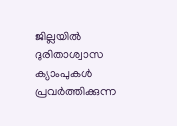ജില്ലയിൽ ദുരിതാശ്വാസ ക്യാംപുകൾ പ്രവർത്തിക്കുന്ന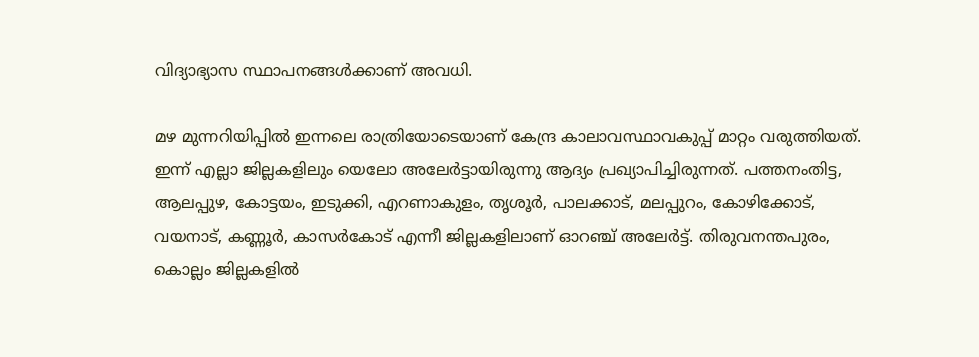വിദ്യാഭ്യാസ സ്ഥാപനങ്ങൾക്കാണ് അവധി.

മഴ മുന്നറിയിപ്പിൽ ഇന്നലെ രാത്രിയോടെയാണ് കേന്ദ്ര കാലാവസ്ഥാവകുപ്പ് മാറ്റം വരുത്തിയത്. ഇന്ന് എല്ലാ ജില്ലകളിലും യെലോ അലേർട്ടായിരുന്നു ആദ്യം പ്രഖ്യാപിച്ചിരുന്നത്. പത്തനംതിട്ട, ആലപ്പുഴ, കോട്ടയം, ഇടുക്കി, എറണാകുളം, തൃശൂർ, പാലക്കാട്, മലപ്പുറം, കോഴിക്കോട്, വയനാട്, കണ്ണൂർ, കാസർകോട് എന്നീ ജില്ലകളിലാണ് ഓറഞ്ച് അലേർട്ട്. തിരുവനന്തപുരം, കൊല്ലം ജില്ലകളിൽ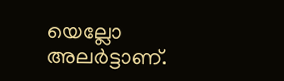യെല്ലോ അലർട്ടാണ്.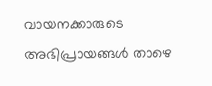വായനക്കാരുടെ അഭിപ്രായങ്ങൾ താഴെ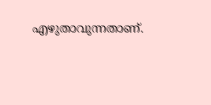എഴുതാവുന്നതാണ്.